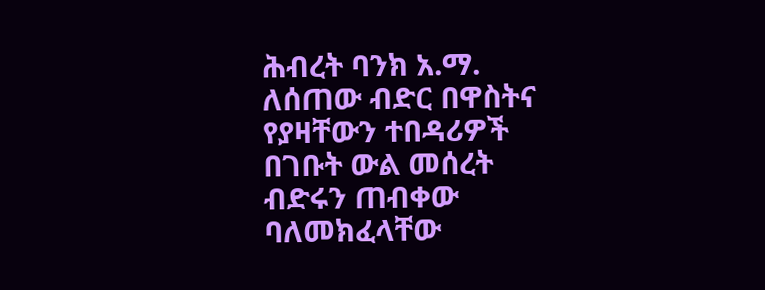ሕብረት ባንክ አ.ማ. ለሰጠው ብድር በዋስትና የያዛቸውን ተበዳሪዎች በገቡት ውል መሰረት ብድሩን ጠብቀው ባለመክፈላቸው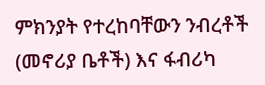ምክንያት የተረከባቸውን ንብረቶች (መኖሪያ ቤቶች) እና ፋብሪካ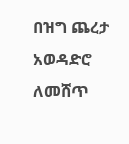በዝግ ጨረታ አወዳድሮ ለመሸጥ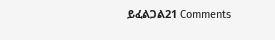ይፈልጋል21 Comments